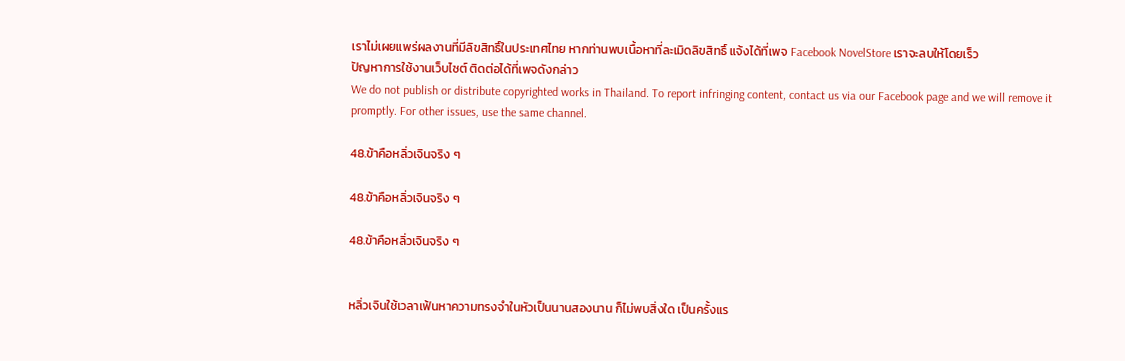เราไม่เผยแพร่ผลงานที่มีลิขสิทธิ์ในประเทศไทย หากท่านพบเนื้อหาที่ละเมิดลิขสิทธิ์ แจ้งได้ที่เพจ Facebook NovelStore เราจะลบให้โดยเร็ว
ปัญหาการใช้งานเว็บไซต์ ติดต่อได้ที่เพจดังกล่าว
We do not publish or distribute copyrighted works in Thailand. To report infringing content, contact us via our Facebook page and we will remove it promptly. For other issues, use the same channel.

48.ข้าคือหลิ่วเจินจริง ๆ

48.ข้าคือหลิ่วเจินจริง ๆ

48.ข้าคือหลิ่วเจินจริง ๆ


หลิ่วเจินใช้เวลาเฟ้นหาความทรงจำในหัวเป็นนานสองนาน ก็ไม่พบสิ่งใด เป็นครั้งแร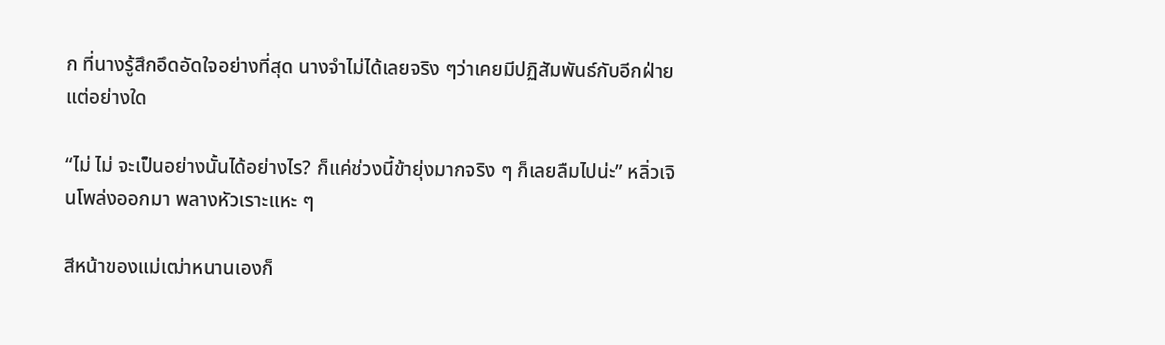ก ที่นางรู้สึกอึดอัดใจอย่างที่สุด นางจำไม่ได้เลยจริง ๆว่าเคยมีปฏิสัมพันธ์กับอีกฝ่ายแต่อย่างใด

“ไม่ ไม่ จะเป็นอย่างนั้นได้อย่างไร? ก็แค่ช่วงนี้ข้ายุ่งมากจริง ๆ ก็เลยลืมไปน่ะ” หลิ่วเจินโพล่งออกมา พลางหัวเราะแหะ ๆ

สีหน้าของแม่เฒ่าหนานเองก็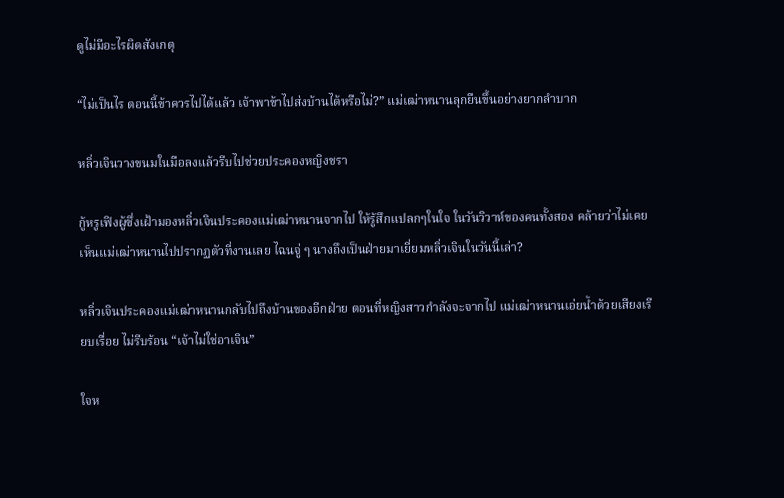ดูไม่มีอะไรผิดสังเกตุ

“ไม่เป็นไร ตอนนี้ข้าควรไปได้แล้ว เจ้าพาข้าไปส่งบ้านได้หรือไม่?” แม่เฒ่าหนานลุกยืนขึ้นอย่างยากลำบาก

หลิ่วเจินวางขนมในมือลงแล้วรีบไปช่วยประคองหญิงชรา

กู้หรูเฟิงผู้ซึ่งเฝ้ามองหลิ่วเจินประคองแม่เฒ่าหนานจากไป ให้รู้สึกแปลกๆในใจ ในวันวิวาห์ของคนทั้งสอง คล้ายว่าไม่เคยเห็นแม่เฒ่าหนานไปปรากฏตัวที่งานเลย ไฉนจู่ ๆ นางถึงเป็นฝ่ายมาเยี่ยมหลิ่วเจินในวันนี้เล่า?

หลิ่วเจินประคองแม่เฒ่าหนานกลับไปถึงบ้านของอีกฝ่าย ตอนที่หญิงสาวกำลังจะจากไป แม่เฒ่าหนานเอ่ยน้ำด้วยเสียงเรียบเรื่อย ไม่รีบร้อน “เจ้าไม่ใช่อาเจิน”

ใจห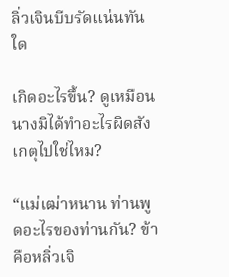ลิ่วเจินบีบรัดแน่นทันใด

เกิดอะไรขึ้น? ดูเหมือนนางมิได้ทำอะไรผิดสังเกตุไปใช่ไหม?

“แม่เฒ่าหนาน ท่านพูดอะไรของท่านกัน? ข้าคือหลิ่วเจิ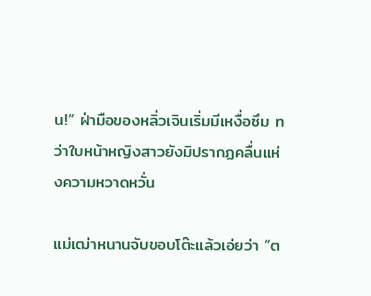น!” ฝ่ามือของหลิ่วเจินเริ่มมีเหงื่อซึม ทว่าใบหน้าหญิงสาวยังมิปรากฏคลื่นแห่งความหวาดหวั่น

แม่เฒ่าหนานจับขอบโต๊ะแล้วเอ่ยว่า “ต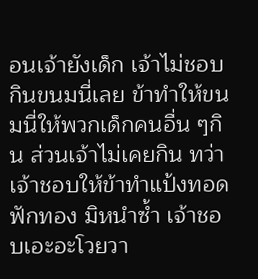อนเจ้ายังเด็ก เจ้าไม่ชอบกินขนมนี่เลย ข้าทำให้ขนมนี่ให้พวกเด็กคนอื่น ๆกิน ส่วนเจ้าไม่เคยกิน ทว่าเจ้าชอบให้ข้าทำแป้งทอดฟักทอง มิหนำซ้ำ เจ้าชอบเอะอะโวยวา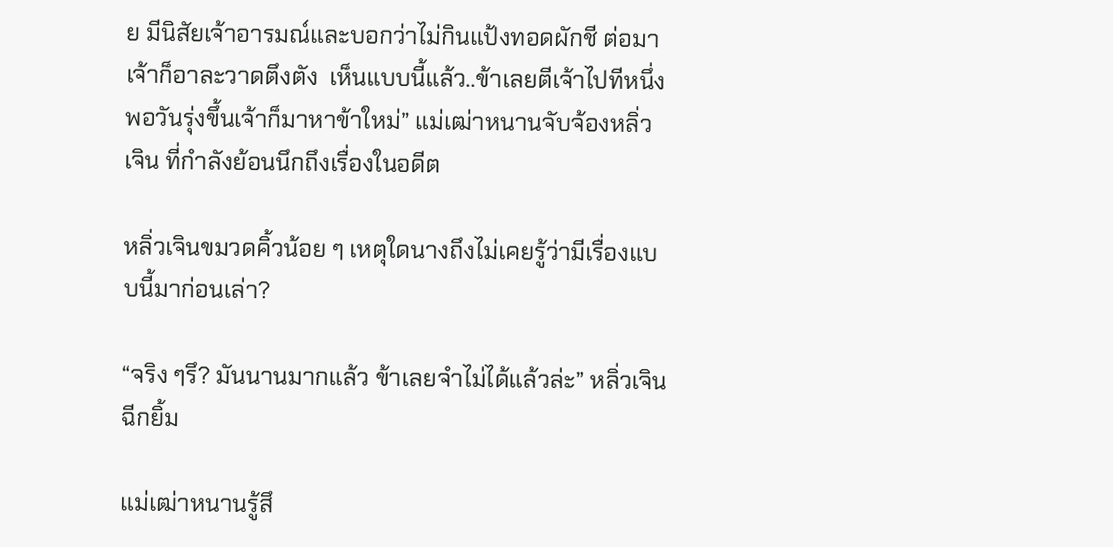ย มีนิสัยเจ้าอารมณ์และบอกว่าไม่กินแป้งทอดผักชี ต่อมาเจ้าก็อาละวาดตึงตัง  เห็นแบบนี้แล้ว..ข้าเลยตีเจ้าไปทีหนึ่ง พอวันรุ่งขึ้นเจ้าก็มาหาข้าใหม่” แม่เฒ่าหนานจับจ้องหลิ่วเจิน ที่กำลังย้อนนึกถึงเรื่องในอดีต

หลิ่วเจินขมวดคิ้วน้อย ๆ เหตุใดนางถึงไม่เคยรู้ว่ามีเรื่องแบบนี้มาก่อนเล่า?

“จริง ๆรึ? มันนานมากแล้ว ข้าเลยจำไม่ได้แล้วล่ะ” หลิ่วเจินฉีกยิ้ม

แม่เฒ่าหนานรู้สึ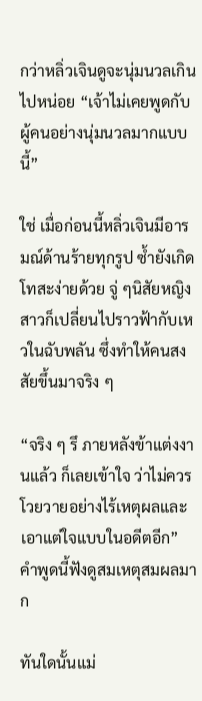กว่าหลิ่วเจินดูจะนุ่มนวลเกินไปหน่อย “เจ้าไม่เคยพูดกับผู้คนอย่างนุ่มนวลมากแบบนี้”

ใช่ เมื่อก่อนนี้หลิ่วเจินมีอารมณ์ด้านร้ายทุกรูป ซ้ำยังเกิดโทสะง่ายด้วย จู่ ๆนิสัยหญิงสาวก็เปลี่ยนไปราวฟ้ากับเหวในฉับพลัน ซึ่งทำให้คนสงสัยขึ้นมาจริง ๆ

“จริง ๆ รึ ภายหลังข้าแต่งงานแล้ว ก็เลยเข้าใจ ว่าไม่ควรโวยวายอย่างไร้เหตุผลและเอาแต่ใจแบบในอดีตอีก”  คำพูดนี้ฟังดูสมเหตุสมผลมาก

ทันใดนั้นแม่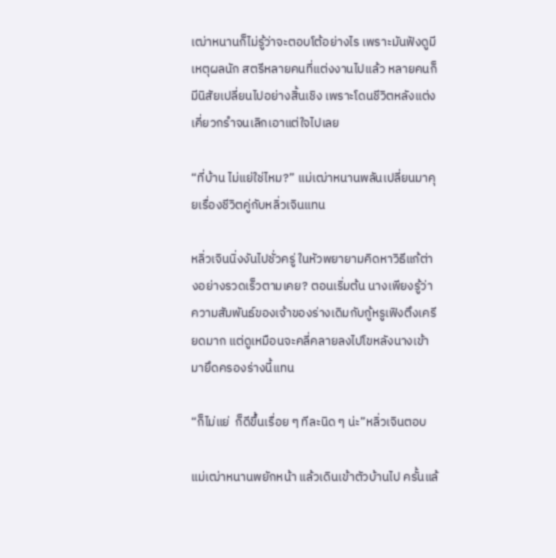เฒ่าหนานก็ไม่รู้ว่าจะตอบโต้อย่างไร เพราะมันฟังดูมีเหตุผลนัก สตรีหลายคนที่แต่งงานไปแล้ว หลายคนก็มีนิสัยเปลี่ยนไปอย่างสิ้นเชิง เพราะโดนชีวิตหลังแต่งเคี่ยวกรำจนเลิกเอาแต่ใจไปเลย

“ที่บ้าน ไม่แย่ใช่ไหม?” แม่เฒ่าหนานพลันเปลี่ยนมาคุยเรื่องชีวิตคู่กับหลิ่วเจินแทน

หลิ่วเจินนิ่งงันไปชั่วครู่ ในหัวพยายามคิดหาวิธีแก้ต่างอย่างรวดเร็วตามเคย? ตอนเริ่มต้น นางเพียงรู้ว่าความสัมพันธ์ของเจ้าของร่างเดิมกับกู้หรูเฟิงตึงเครียดมาก แต่ดูเหมือนจะคลี่คลายลงไปโขหลังนางเข้ามายึดครองร่างนี้แทน

“ก็ไม่แย่  ก็ดีขึ้นเรื่อย ๆ ทีละนิด ๆ น่ะ”หลิ่วเจินตอบ

แม่เฒ่าหนานพยักหน้า แล้วเดินเข้าตัวบ้านไป ครั้นแล้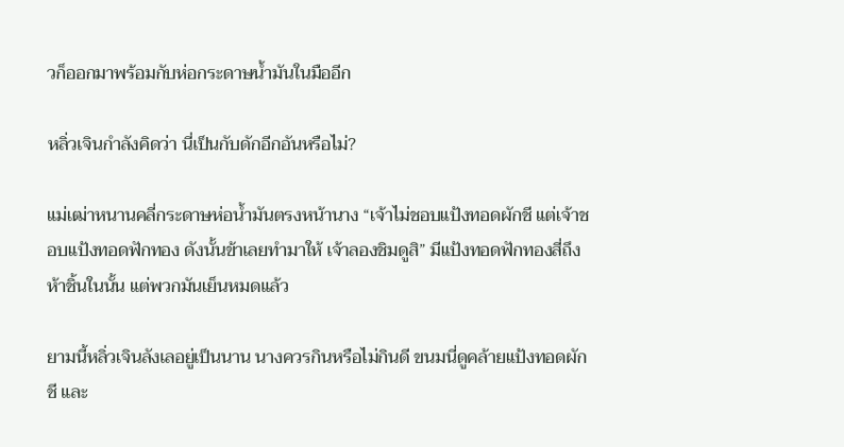วก็ออกมาพร้อมกับห่อกระดาษน้ำมันในมืออีก

หลิ่วเจินกำลังคิดว่า นี่เป็นกับดักอีกอันหรือไม่?

แม่เฒ่าหนานคลี่กระดาษห่อน้ำมันตรงหน้านาง “เจ้าไม่ชอบแป้งทอดผักชี แต่เจ้าชอบแป้งทอดฟักทอง ดังนั้นข้าเลยทำมาให้ เจ้าลองชิมดูสิ” มีแป้งทอดฟักทองสี่ถึงห้าชิ้นในนั้น แต่พวกมันเย็นหมดแล้ว

ยามนี้หลิ่วเจินลังเลอยู่เป็นนาน นางควรกินหรือไม่กินดี ขนมนี่ดูคล้ายแป้งทอดผักชี และ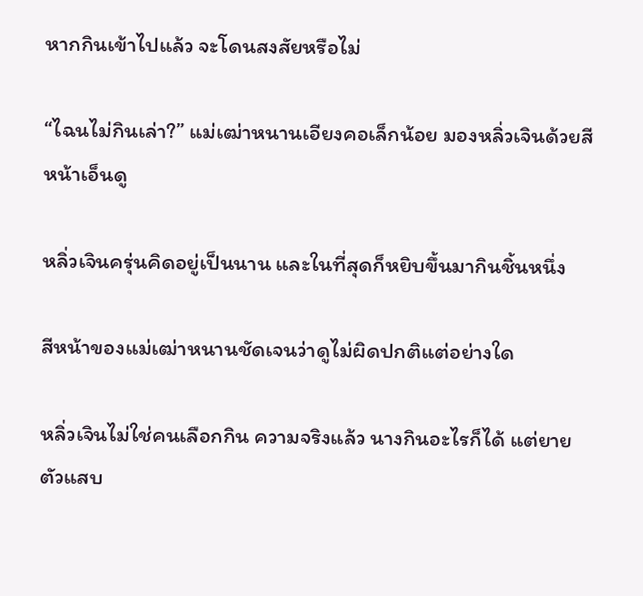หากกินเข้าไปแล้ว จะโดนสงสัยหรือไม่

“ไฉนไม่กินเล่า?” แม่เฒ่าหนานเอียงคอเล็กน้อย มองหลิ่วเจินด้วยสีหน้าเอ็นดู

หลิ่วเจินครุ่นคิดอยู่เป็นนาน และในที่สุดก็หยิบขึ้นมากินชิ้นหนึ่ง

สีหน้าของแม่เฒ่าหนานชัดเจนว่าดูไม่ผิดปกติแต่อย่างใด

หลิ่วเจินไม่ใช่คนเลือกกิน ความจริงแล้ว นางกินอะไรก็ได้ แต่ยายตัวแสบ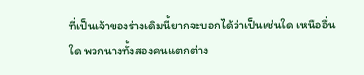ที่เป็นเจ้าของร่างเดิมนี้ยากจะบอกได้ว่าเป็นเช่นใด เหนืออื่นใด พวกนางทั้งสองคนแตกต่าง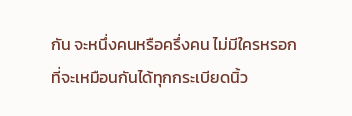กัน จะหนึ่งคนหรือครึ่งคน ไม่มีใครหรอกที่จะเหมือนกันได้ทุกกระเบียดนิ้ว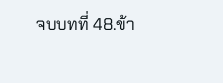จบบทที่ 48.ข้า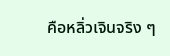คือหลิ่วเจินจริง ๆ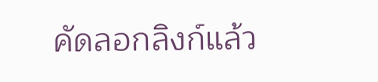คัดลอกลิงก์แล้ว